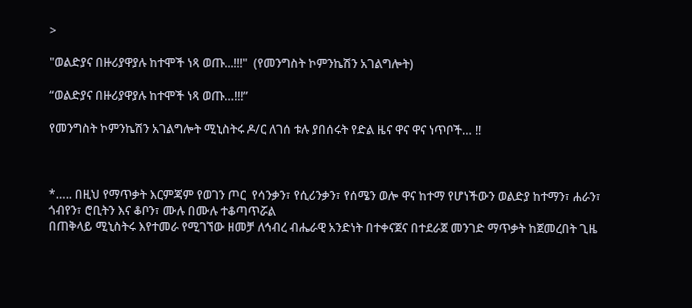>

"ወልድያና በዙሪያዋያሉ ከተሞች ነጻ ወጡ...!!!"  (የመንግስት ኮምንኬሽን አገልግሎት)

“ወልድያና በዙሪያዋያሉ ከተሞች ነጻ ወጡ…!!!”

የመንግስት ኮምንኬሽን አገልግሎት ሚኒስትሩ ዶ/ር ለገሰ ቱሉ ያበሰሩት የድል ዜና ዋና ዋና ነጥቦች… ‼



*….. በዚህ የማጥቃት እርምጃም የወገን ጦር  የሳንቃን፣ የሲሪንቃን፣ የሰሜን ወሎ ዋና ከተማ የሆነችውን ወልድያ ከተማን፣ ሐራን፣ ጎብየን፣ ሮቢትን እና ቆቦን፣ ሙሉ በሙሉ ተቆጣጥሯል
በጠቅላይ ሚኒስትሩ እየተመራ የሚገኘው ዘመቻ ለኅብረ ብሔራዊ አንድነት በተቀናጀና በተደራጀ መንገድ ማጥቃት ከጀመረበት ጊዜ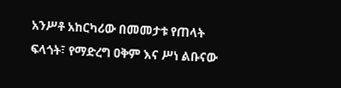አንሥቶ አከርካሪው በመመታቱ የጠላት ፍላጎት፣ የማድረግ ዐቅም እና ሥነ ልቡናው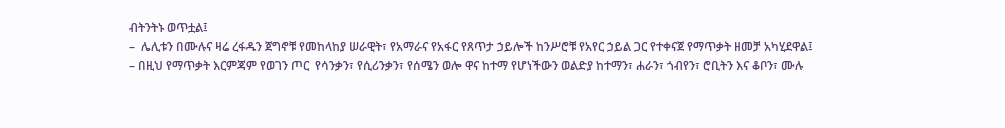ብትንትኑ ወጥቷል፤
–  ሌሊቱን በሙሉና ዛሬ ረፋዱን ጀግኖቹ የመከላከያ ሠራዊት፣ የአማራና የአፋር የጸጥታ ኃይሎች ከንሥሮቹ የአየር ኃይል ጋር የተቀናጀ የማጥቃት ዘመቻ አካሂደዋል፤
– በዚህ የማጥቃት እርምጃም የወገን ጦር  የሳንቃን፣ የሲሪንቃን፣ የሰሜን ወሎ ዋና ከተማ የሆነችውን ወልድያ ከተማን፣ ሐራን፣ ጎብየን፣ ሮቢትን እና ቆቦን፣ ሙሉ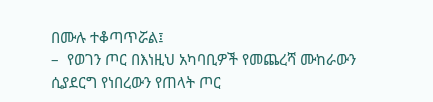በሙሉ ተቆጣጥሯል፤
–  የወገን ጦር በእነዚህ አካባቢዎች የመጨረሻ ሙከራውን ሲያደርግ የነበረውን የጠላት ጦር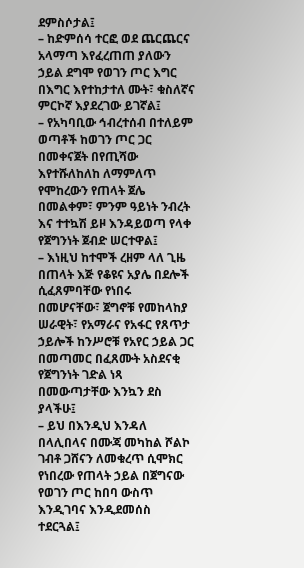ደምስሶታል፤
– ከድምሰሳ ተርፎ ወደ ጨርጨርና አላማጣ እየፈረጠጠ ያለውን ኃይል ደግሞ የወገን ጦር እግር በእግር እየተከታተለ ሙት፣ ቁስለኛና ምርኮኛ እያደረገው ይገኛል፤
– የአካባቢው ኅብረተሰብ በተለይም ወጣቶች ከወገን ጦር ጋር በመቀናጀት በየጢሻው እየተሹለከለከ ለማምለጥ የሞከረውን የጠላት ጀሌ በመልቀም፣ ምንም ዓይነት ንብረት እና ተተኳሽ ይዞ እንዳይወጣ የላቀ የጀግንነት ጀብድ ሠርተዋል፤
– እነዚህ ከተሞች ረዘም ላለ ጊዜ በጠላት እጅ የቆዩና አያሌ በደሎች ሲፈጸምባቸው የነበሩ በመሆናቸው፣ ጀግኖቹ የመከላከያ ሠራዊት፣ የአማራና የአፋር የጸጥታ ኃይሎች ከንሥሮቹ የአየር ኃይል ጋር በመጣመር በፈጸሙት አስደናቂ የጀግንነት ገድል ነጻ በመውጣታቸው እንኳን ደስ ያላችሁ፤
– ይህ በእንዲህ እንዳለ በላሊበላና በሙጃ መካከል ሾልኮ ገብቶ ጋሸናን ለመቁረጥ ሲሞክር የነበረው የጠላት ኃይል በጀግናው የወገን ጦር ከበባ ውስጥ እንዲገባና እንዲደመሰስ ተደርጓል፤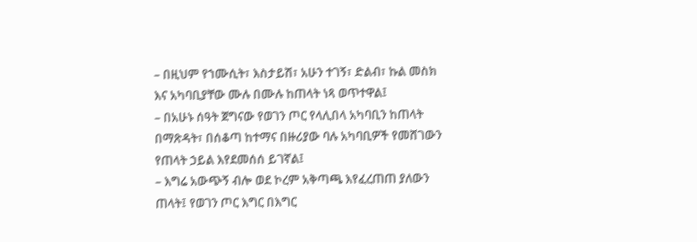– በዚህም የኀሙሲት፣ እስታይሽ፣ አሁን ተገኝ፣ ድልብ፣ ኩል መስክ እና አካባቢያቸው ሙሉ በሙሉ ከጠላት ነጻ ወጥተዋል፤
– በአሁኑ ሰዓት ጀግናው የወገን ጦር የላሊበላ አካባቢን ከጠላት በማጽዳት፣ በሰቆጣ ከተማና በዙሪያው ባሉ አካባቢዎች የመሸገውን የጠላት ኃይል እየደመሰሰ ይገኛል፤
– እግሬ አውጭኝ ብሎ ወደ ኮረም አቅጣጫ እየፈረጠጠ ያለውን ጠላት፤ የወገን ጦር እግር በእግር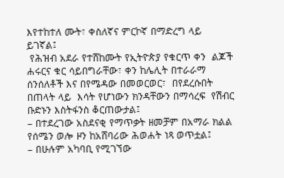እየተከተለ ሙት፣ ቀስለኛና ምርኮኛ በማድረግ ላይ ይገኛል፤
 የሕዝብ አደራ የተሸከሙት የኢትዮጵያ የቁርጥ ቀን  ልጆች ሐሩርና ቁር ሳይበግራቸው፣ ቀን ከሌሊት በተራራማ ሰንሰለቶች እና በየሜዳው በመወርወር፣  በየደረሱበት በጠላት ላይ  እሳት የሆነውን ክንዳቸውን በማሳረፍ  የሽብር ቡድኑን እስትፋንስ ቆርጠውታል፤
– በተደረገው አስደናቂ የማጥቃት ዘመቻም በአማራ ክልል የሰሜን ወሎ ዞን ከአሸባሪው ሕወሐት ነጻ ወጥቷል፤
– በሁሉም አካባቢ የሚገኘው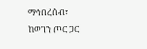ማኅበረሰብ፣ ከወገን ጦር ጋር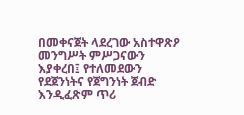በመቀናጀት ላደረገው አስተዋጽዖ መንግሥት ምሥጋናውን እያቀረበ፤ የተለመደውን የደጀንነትና የጀግንነት ጀብድ እንዲፈጽም ጥሪ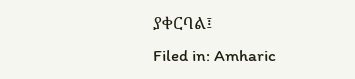ያቀርባል፤
Filed in: Amharic